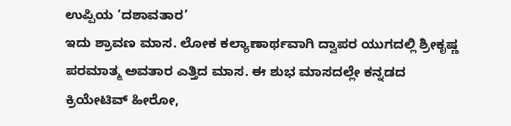ಉಪ್ಪಿಯ ‘ದಶಾವತಾರ’
ಇದು ಶ್ರಾವಣ ಮಾಸ. ಲೋಕ ಕಲ್ಯಾಣಾರ್ಥವಾಗಿ ದ್ವಾಪರ ಯುಗದಲ್ಲಿ ಶ್ರೀಕೃಷ್ಣ ಪರಮಾತ್ಮ ಅವತಾರ ಎತ್ತಿದ ಮಾಸ. ಈ ಶುಭ ಮಾಸದಲ್ಲೇ ಕನ್ನಡದ ಕ್ರಿಯೇಟಿವ್ ಹೀರೋ,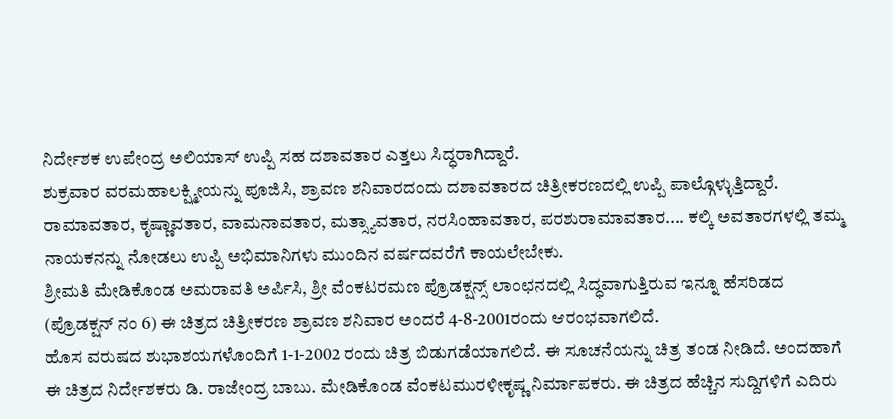ನಿರ್ದೇಶಕ ಉಪೇಂದ್ರ ಅಲಿಯಾಸ್ ಉಪ್ಪಿ ಸಹ ದಶಾವತಾರ ಎತ್ತಲು ಸಿದ್ಧರಾಗಿದ್ದಾರೆ.
ಶುಕ್ರವಾರ ವರಮಹಾಲಕ್ಷ್ಮೀಯನ್ನು ಪೂಜಿಸಿ, ಶ್ರಾವಣ ಶನಿವಾರದಂದು ದಶಾವತಾರದ ಚಿತ್ರೀಕರಣದಲ್ಲಿ ಉಪ್ಪಿ ಪಾಲ್ಗೊಳ್ಳುತ್ತಿದ್ದಾರೆ. ರಾಮಾವತಾರ, ಕೃಷ್ಣಾವತಾರ, ವಾಮನಾವತಾರ, ಮತ್ಸ್ಯಾವತಾರ, ನರಸಿಂಹಾವತಾರ, ಪರಶುರಾಮಾವತಾರ.... ಕಲ್ಕಿ ಅವತಾರಗಳಲ್ಲಿ ತಮ್ಮ ನಾಯಕನನ್ನು ನೋಡಲು ಉಪ್ಪಿ ಅಭಿಮಾನಿಗಳು ಮುಂದಿನ ವರ್ಷದವರೆಗೆ ಕಾಯಲೇಬೇಕು.
ಶ್ರೀಮತಿ ಮೇಡಿಕೊಂಡ ಅಮರಾವತಿ ಅರ್ಪಿಸಿ, ಶ್ರೀ ವೆಂಕಟರಮಣ ಪ್ರೊಡಕ್ಷನ್ಸ್ ಲಾಂಛನದಲ್ಲಿ ಸಿದ್ಧವಾಗುತ್ತಿರುವ ಇನ್ನೂ ಹೆಸರಿಡದ (ಪ್ರೊಡಕ್ಷನ್ ನಂ 6) ಈ ಚಿತ್ರದ ಚಿತ್ರೀಕರಣ ಶ್ರಾವಣ ಶನಿವಾರ ಅಂದರೆ 4-8-2001ರಂದು ಆರಂಭವಾಗಲಿದೆ.
ಹೊಸ ವರುಷದ ಶುಭಾಶಯಗಳೊಂದಿಗೆ 1-1-2002 ರಂದು ಚಿತ್ರ ಬಿಡುಗಡೆಯಾಗಲಿದೆ. ಈ ಸೂಚನೆಯನ್ನು ಚಿತ್ರ ತಂಡ ನೀಡಿದೆ. ಅಂದಹಾಗೆ ಈ ಚಿತ್ರದ ನಿರ್ದೇಶಕರು ಡಿ. ರಾಜೇಂದ್ರ ಬಾಬು. ಮೇಡಿಕೊಂಡ ವೆಂಕಟಮುರಳೀಕೃಷ್ಣ ನಿರ್ಮಾಪಕರು. ಈ ಚಿತ್ರದ ಹೆಚ್ಚಿನ ಸುದ್ದಿಗಳಿಗೆ ಎದಿರು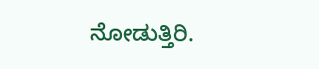ನೋಡುತ್ತಿರಿ.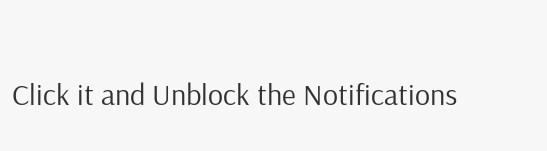Click it and Unblock the Notifications